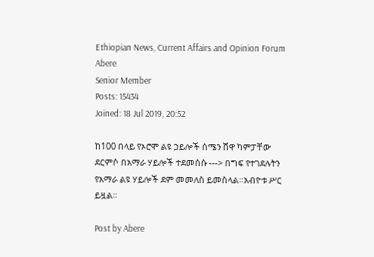Ethiopian News, Current Affairs and Opinion Forum
Abere
Senior Member
Posts: 15434
Joined: 18 Jul 2019, 20:52

ከ100 በላይ የኦሮሞ ልዩ ኃይሎች ሰሜን ሸዋ ካምፓቸው ደርምሶ በአማራ ሃይሎች ተደመሰሱ ---> በግፍ የተገደሉትን የአማራ ልዩ ሃይሎች ደም መመለስ ይመስላል።አብዮቱ ሥር ይዟል።

Post by Abere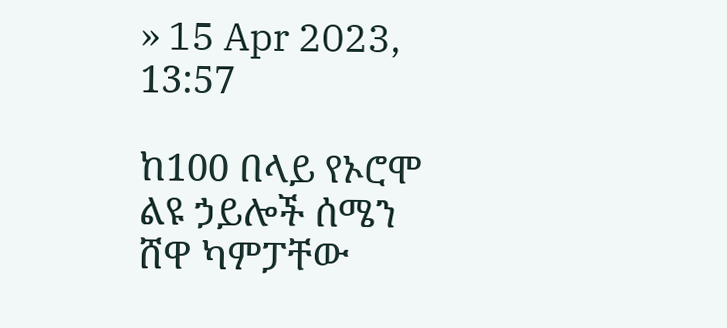» 15 Apr 2023, 13:57

ከ100 በላይ የኦሮሞ ልዩ ኃይሎች ሰሜን ሸዋ ካምፓቸው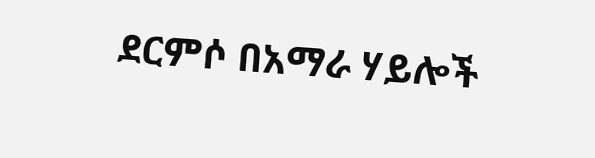ደርምሶ በአማራ ሃይሎች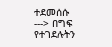ተደመሰሱ ---> በግፍ የተገደሉትን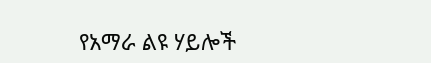የአማራ ልዩ ሃይሎች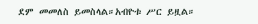ደም መመለስ ይመስላል።አብዮቱ ሥር ይዟል።